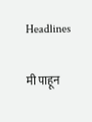Headlines

मी पाहून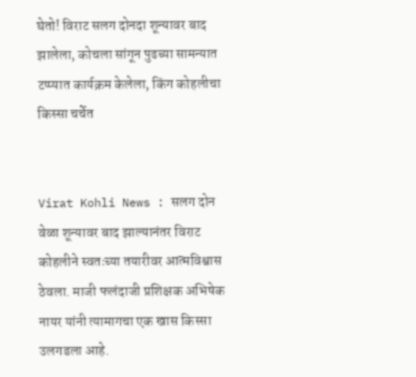घेतो! विराट सलग दोनदा शून्यावर बाद झालेला, कोचला सांगून पुढच्या सामन्यात टप्प्यात कार्यक्रम केलेला, किंग कोहलीचा किस्सा चर्चेत


Virat Kohli News : सलग दोन वेळा शून्यावर बाद झाल्यानंतर विराट कोहलीने स्वतःच्या तयारीवर आत्मविश्वास ठेवला. माजी फलंदाजी प्रशिक्षक अभिषेक नायर यांनी त्यामागचा एक खास किस्सा उलगडला आहे.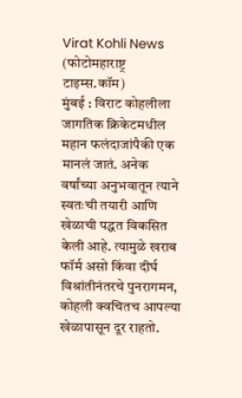Virat Kohli News
(फोटोमहाराष्ट्र टाइम्स.कॉम)
मुंबई : विराट कोहलीला जागतिक क्रिकेटमधील महान फलंदाजांपैकी एक मानलं जातं. अनेक वर्षांच्या अनुभवातून त्याने स्वतःची तयारी आणि खेळाची पद्धत विकसित केली आहे. त्यामुळे खराब फॉर्म असो किंवा दीर्घ विश्रांतीनंतरचे पुनरागमन, कोहली क्वचितच आपल्या खेळापासून दूर राहतो.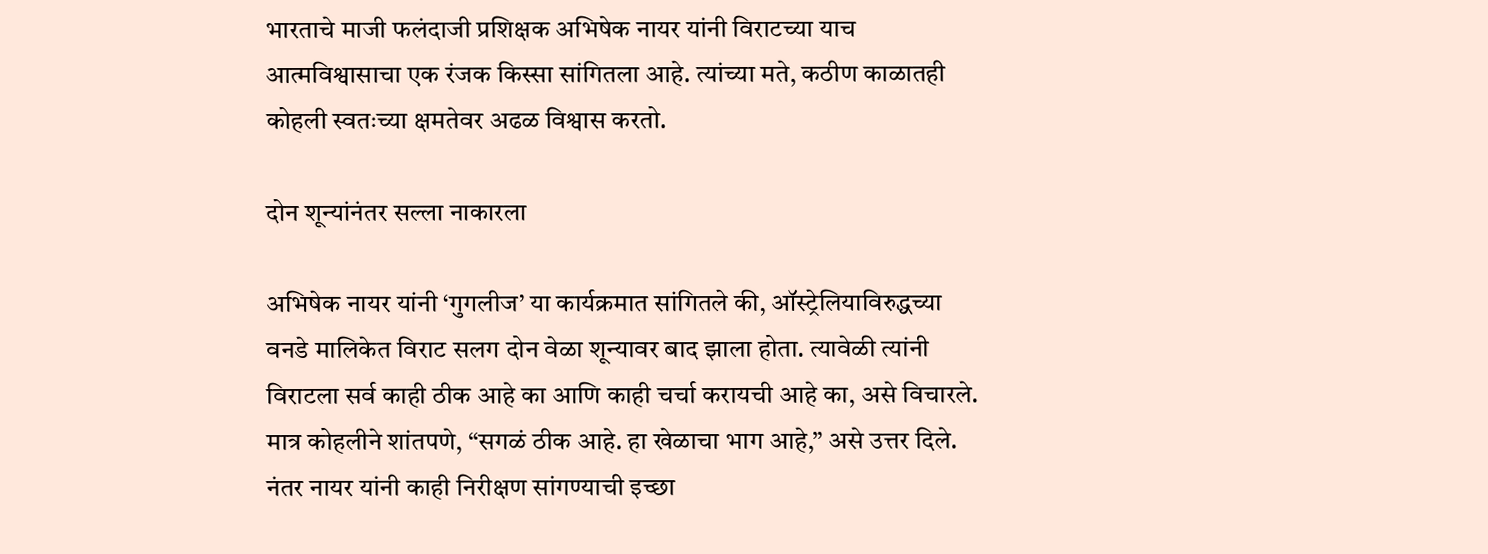भारताचे माजी फलंदाजी प्रशिक्षक अभिषेक नायर यांनी विराटच्या याच आत्मविश्वासाचा एक रंजक किस्सा सांगितला आहे. त्यांच्या मते, कठीण काळातही कोहली स्वतःच्या क्षमतेवर अढळ विश्वास करतो.

दोन शून्यांनंतर सल्ला नाकारला

अभिषेक नायर यांनी ‘गुगलीज’ या कार्यक्रमात सांगितले की, ऑस्ट्रेलियाविरुद्धच्या वनडे मालिकेत विराट सलग दोन वेळा शून्यावर बाद झाला होता. त्यावेळी त्यांनी विराटला सर्व काही ठीक आहे का आणि काही चर्चा करायची आहे का, असे विचारले. मात्र कोहलीने शांतपणे, “सगळं ठीक आहे. हा खेळाचा भाग आहे,” असे उत्तर दिले. नंतर नायर यांनी काही निरीक्षण सांगण्याची इच्छा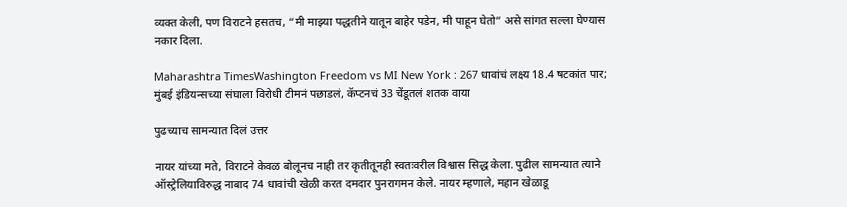व्यक्त केली, पण विराटने हसतच, “मी माझ्या पद्धतीने यातून बाहेर पडेन, मी पाहून घेतो” असे सांगत सल्ला घेण्यास नकार दिला.

Maharashtra TimesWashington Freedom vs MI New York : 267 धावांचं लक्ष्य 18.4 षटकांत पार; मुंबई इंडियन्सच्या संघाला विरोधी टीमनं पछाडलं, कॅप्टनचं 33 चेंडूतलं शतक वाया

पुढच्याच सामन्यात दिलं उत्तर

नायर यांच्या मते, विराटने केवळ बोलूनच नाही तर कृतीतूनही स्वतःवरील विश्वास सिद्ध केला. पुढील सामन्यात त्याने ऑस्ट्रेलियाविरुद्ध नाबाद 74 धावांची खेळी करत दमदार पुनरागमन केले. नायर म्हणाले, महान खेळाडू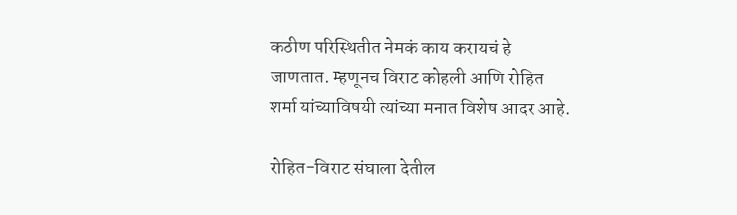कठीण परिस्थितीत नेमकं काय करायचं हे जाणतात. म्हणूनच विराट कोहली आणि रोहित शर्मा यांच्याविषयी त्यांच्या मनात विशेष आदर आहे.

रोहित-विराट संघाला देतील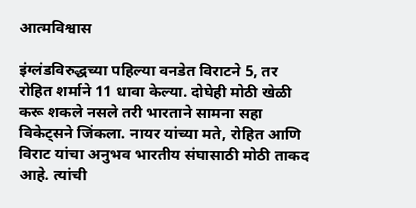आत्मविश्वास

इंग्लंडविरुद्धच्या पहिल्या वनडेत विराटने 5, तर रोहित शर्माने 11 धावा केल्या. दोघेही मोठी खेळी करू शकले नसले तरी भारताने सामना सहा विकेट्सने जिंकला. नायर यांच्या मते, रोहित आणि विराट यांचा अनुभव भारतीय संघासाठी मोठी ताकद आहे. त्यांची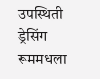उपस्थिती ड्रेसिंग रूममधला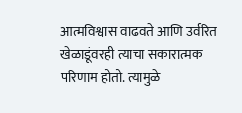आत्मविश्वास वाढवते आणि उर्वरित खेळाडूंवरही त्याचा सकारात्मक परिणाम होतो. त्यामुळे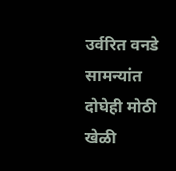उर्वरित वनडे सामन्यांत दोघेही मोठी खेळी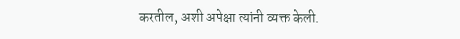करतील, अशी अपेक्षा त्यांनी व्यक्त केली.